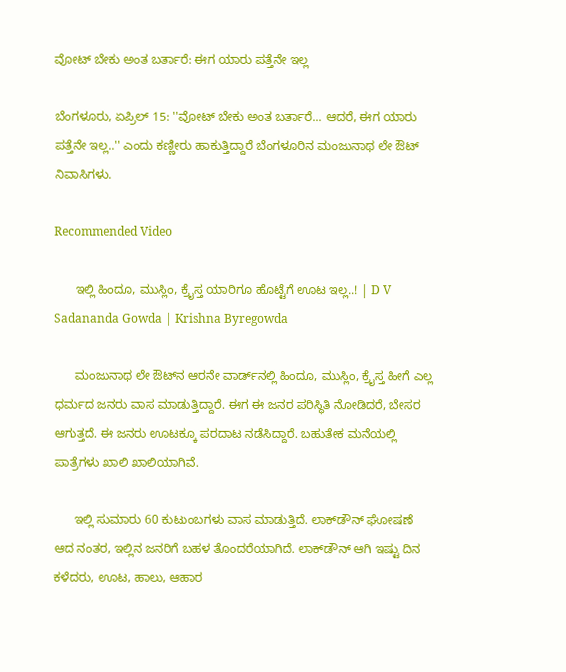ವೋಟ್ ಬೇಕು ಅಂತ ಬರ್ತಾರೆ: ಈಗ ಯಾರು ಪತ್ತೆನೇ ಇಲ್ಲ

ಬೆಂಗಳೂರು, ಏಪ್ರಿಲ್ 15: ''ವೋಟ್ ಬೇಕು ಅಂತ ಬರ್ತಾರೆ... ಆದರೆ, ಈಗ ಯಾರು ಪತ್ತೆನೇ ಇಲ್ಲ..'' ಎಂದು ಕಣ್ಣೀರು ಹಾಕುತ್ತಿದ್ದಾರೆ ಬೆಂಗಳೂರಿನ ಮಂಜುನಾಥ ಲೇ ಔಟ್‌ ನಿವಾಸಿಗಳು.

Recommended Video

      ಇಲ್ಲಿ ಹಿಂದೂ, ಮುಸ್ಲಿಂ, ಕ್ರೈಸ್ತ ಯಾರಿಗೂ ಹೊಟ್ಟೆಗೆ ಊಟ ಇಲ್ಲ..! | D V Sadananda Gowda | Krishna Byregowda

      ಮಂಜುನಾಥ ಲೇ ಔಟ್‌ನ ಆರನೇ ವಾರ್ಡ್‌ನಲ್ಲಿ ಹಿಂದೂ, ಮುಸ್ಲಿಂ, ಕ್ರೈಸ್ತ ಹೀಗೆ ಎಲ್ಲ ಧರ್ಮದ ಜನರು ವಾಸ ಮಾಡುತ್ತಿದ್ದಾರೆ. ಈಗ ಈ ಜನರ ಪರಿಸ್ಥಿತಿ ನೋಡಿದರೆ, ಬೇಸರ ಆಗುತ್ತದೆ. ಈ ಜನರು ಊಟಕ್ಕೂ ಪರದಾಟ ನಡೆಸಿದ್ದಾರೆ. ಬಹುತೇಕ ಮನೆಯಲ್ಲಿ ಪಾತ್ರೆಗಳು ಖಾಲಿ ಖಾಲಿಯಾಗಿವೆ.

      ಇಲ್ಲಿ ಸುಮಾರು 60 ಕುಟುಂಬಗಳು ವಾಸ ಮಾಡುತ್ತಿದೆ. ಲಾಕ್‌ಡೌನ್‌ ಘೋಷಣೆ ಆದ ನಂತರ, ಇಲ್ಲಿನ ಜನರಿಗೆ ಬಹಳ ತೊಂದರೆಯಾಗಿದೆ. ಲಾಕ್‌ಡೌನ್ ಆಗಿ ಇಷ್ಟು ದಿನ ಕಳೆದರು, ಊಟ, ಹಾಲು, ಆಹಾರ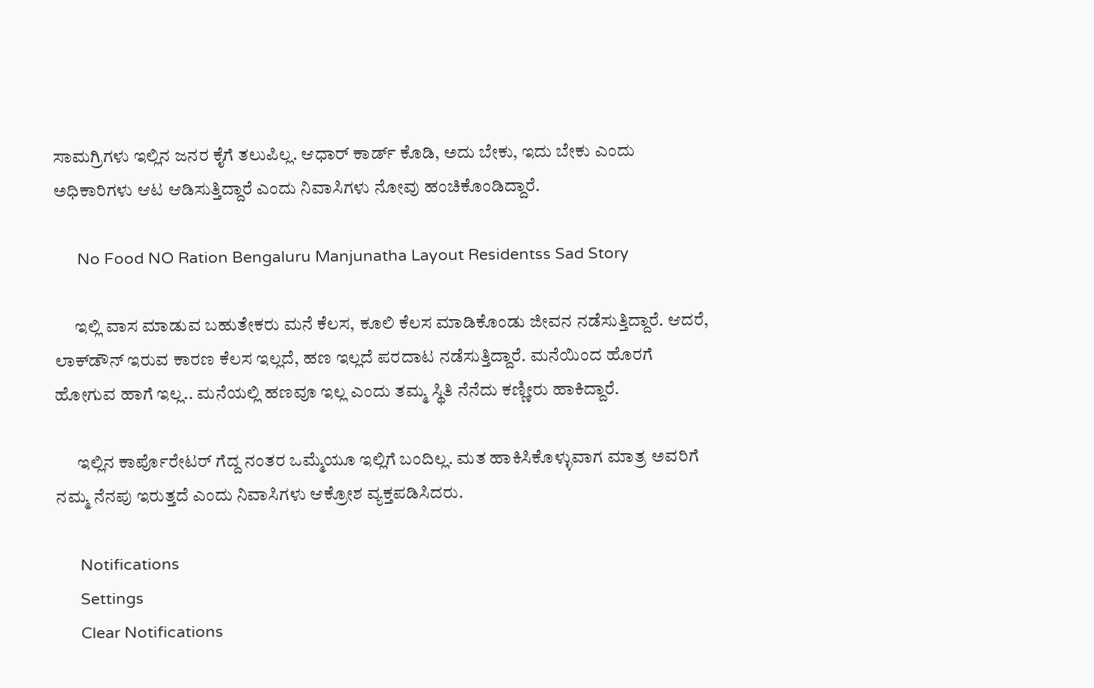ಸಾಮಗ್ರಿಗಳು ಇಲ್ಲಿನ ಜನರ ಕೈಗೆ ತಲುಪಿಲ್ಲ. ಆಧಾರ್ ಕಾರ್ಡ್‌ ಕೊಡಿ, ಅದು ಬೇಕು, ಇದು ಬೇಕು ಎಂದು ಅಧಿಕಾರಿಗಳು ಆಟ ಆಡಿಸುತ್ತಿದ್ದಾರೆ ಎಂದು ನಿವಾಸಿಗಳು ನೋವು ಹಂಚಿಕೊಂಡಿದ್ದಾರೆ.

      No Food NO Ration Bengaluru Manjunatha Layout Residentss Sad Story

      ಇಲ್ಲಿ ವಾಸ ಮಾಡುವ ಬಹುತೇಕರು ಮನೆ ಕೆಲಸ, ಕೂಲಿ ಕೆಲಸ ಮಾಡಿಕೊಂಡು ಜೀವನ ನಡೆಸುತ್ತಿದ್ದಾರೆ. ಆದರೆ, ಲಾಕ್‌ಡೌನ್ ಇರುವ ಕಾರಣ ಕೆಲಸ ಇಲ್ಲದೆ, ಹಣ ಇಲ್ಲದೆ ಪರದಾಟ ನಡೆಸುತ್ತಿದ್ದಾರೆ. ಮನೆಯಿಂದ ಹೊರಗೆ ಹೋಗುವ ಹಾಗೆ ಇಲ್ಲ.. ಮನೆಯಲ್ಲಿ ಹಣವೂ ಇಲ್ಲ ಎಂದು ತಮ್ಮ ಸ್ಥಿತಿ ನೆನೆದು ಕಣ್ಣೀರು ಹಾಕಿದ್ದಾರೆ.

      ಇಲ್ಲಿನ ಕಾರ್ಪೊರೇಟರ್ ಗೆದ್ದ ನಂತರ ಒಮ್ಮೆಯೂ ಇಲ್ಲಿಗೆ ಬಂದಿಲ್ಲ. ಮತ ಹಾಕಿಸಿಕೊಳ್ಳುವಾಗ ಮಾತ್ರ ಅವರಿಗೆ ನಮ್ಮ ನೆನಪು ಇರುತ್ತದೆ ಎಂದು ನಿವಾಸಿಗಳು ಆಕ್ರೋಶ ವ್ಯಕ್ತಪಡಿಸಿದರು.

      Notifications
      Settings
      Clear Notifications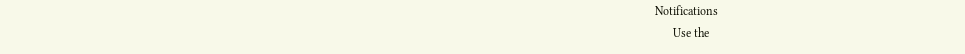Notifications
      Use the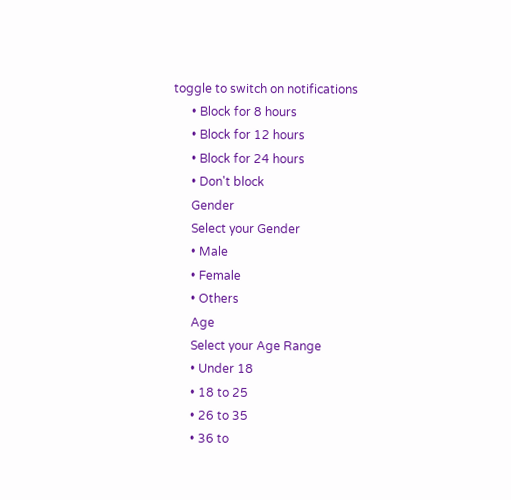toggle to switch on notifications
      • Block for 8 hours
      • Block for 12 hours
      • Block for 24 hours
      • Don't block
      Gender
      Select your Gender
      • Male
      • Female
      • Others
      Age
      Select your Age Range
      • Under 18
      • 18 to 25
      • 26 to 35
      • 36 to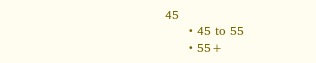45
      • 45 to 55
      • 55+